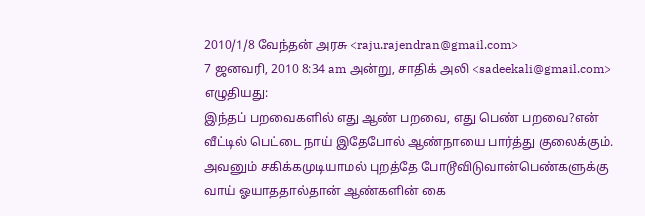2010/1/8 வேந்தன் அரசு <raju.rajendran@gmail.com>
7 ஜனவரி, 2010 8:34 am அன்று, சாதிக் அலி <sadeekali@gmail.com> எழுதியது:
இந்தப் பறவைகளில் எது ஆண் பறவை, எது பெண் பறவை?என் வீட்டில் பெட்டை நாய் இதேபோல் ஆண்நாயை பார்த்து குலைக்கும். அவனும் சகிக்கமுடியாமல் புறத்தே போடூவிடுவான்பெண்களுக்கு வாய் ஓயாததால்தான் ஆண்களின் கை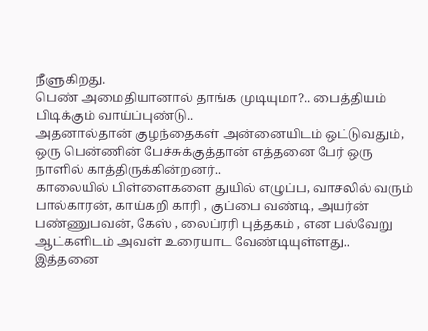நீளுகிறது.
பெண் அமைதியானால் தாங்க முடியுமா?.. பைத்தியம் பிடிக்கும் வாய்ப்புண்டு..
அதனால்தான் குழந்தைகள் அன்னையிடம் ஒட்டுவதும்,
ஒரு பென்ணின் பேச்சுக்குத்தான் எத்தனை பேர் ஒரு நாளில் காத்திருக்கின்றனர்..
காலையில் பிள்ளைகளை துயில் எழுப்ப, வாசலில் வரும் பால்காரன், காய்கறி காரி , குப்பை வண்டி, அயர்ன் பண்ணுபவன், கேஸ் , லைப்ரரி புத்தகம் , என பல்வேறு ஆட்களிடம் அவள் உரையாட வேண்டியுள்ளது..
இத்தனை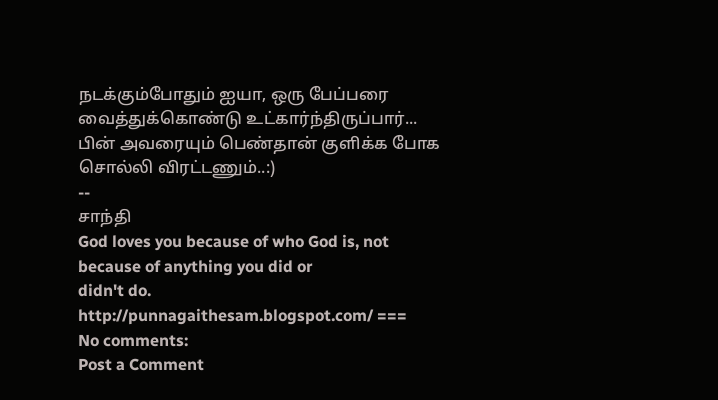நடக்கும்போதும் ஐயா, ஒரு பேப்பரை வைத்துக்கொண்டு உட்கார்ந்திருப்பார்... பின் அவரையும் பெண்தான் குளிக்க போக சொல்லி விரட்டணும்..:)
--
சாந்தி
God loves you because of who God is, not because of anything you did or
didn't do.
http://punnagaithesam.blogspot.com/ ===
No comments:
Post a Comment